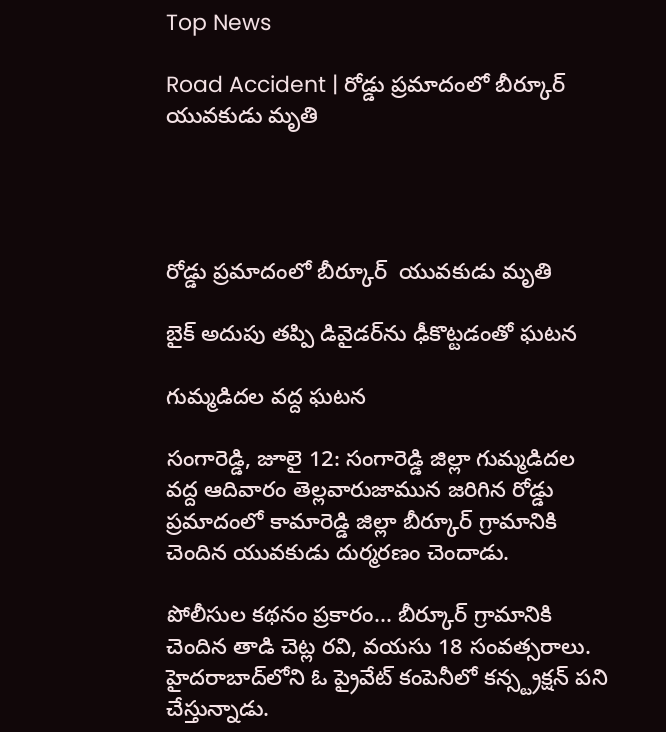Top News

Road Accident | రోడ్డు ప్రమాదంలో బీర్కూర్ యువకుడు మృతి




రోడ్డు ప్రమాదంలో బీర్కూర్  యువకుడు మృతి

బైక్ అదుపు తప్పి డివైడర్‌ను ఢీకొట్టడంతో ఘటన

గుమ్మడిదల వద్ద ఘటన

సంగారెడ్డి, జూలై 12: సంగారెడ్డి జిల్లా గుమ్మడిదల వద్ద ఆదివారం తెల్లవారుజామున జరిగిన రోడ్డు ప్రమాదంలో కామారెడ్డి జిల్లా బీర్కూర్ గ్రామానికి చెందిన యువకుడు దుర్మరణం చెందాడు.

పోలీసుల కథనం ప్రకారం... బీర్కూర్ గ్రామానికి చెందిన తాడి చెట్ల రవి, వయసు 18 సంవత్సరాలు. హైదరాబాద్‌లోని ఓ ప్రైవేట్ కంపెనీలో కన్స్ట్రక్షన్ పని చేస్తున్నాడు.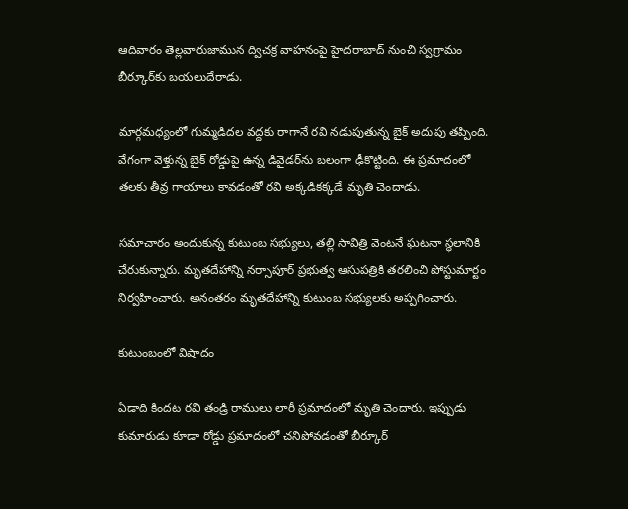ఆదివారం తెల్లవారుజామున ద్విచక్ర వాహనంపై హైదరాబాద్ నుంచి స్వగ్రామం బీర్కూర్‌కు బయలుదేరాడు.

మార్గమధ్యంలో గుమ్మడిదల వద్దకు రాగానే రవి నడుపుతున్న బైక్ అదుపు తప్పింది. వేగంగా వెళ్తున్న బైక్ రోడ్డుపై ఉన్న డివైడర్‌ను బలంగా ఢీకొట్టింది. ఈ ప్రమాదంలో తలకు తీవ్ర గాయాలు కావడంతో రవి అక్కడికక్కడే మృతి చెందాడు.

సమాచారం అందుకున్న కుటుంబ సభ్యులు, తల్లి సావిత్రి వెంటనే ఘటనా స్థలానికి చేరుకున్నారు. మృతదేహాన్ని నర్సాపూర్ ప్రభుత్వ ఆసుపత్రికి తరలించి పోస్టుమార్టం నిర్వహించారు. అనంతరం మృతదేహాన్ని కుటుంబ సభ్యులకు అప్పగించారు.

కుటుంబంలో విషాదం

ఏడాది కిందట రవి తండ్రి రాములు లారీ ప్రమాదంలో మృతి చెందారు. ఇప్పుడు కుమారుడు కూడా రోడ్డు ప్రమాదంలో చనిపోవడంతో బీర్కూర్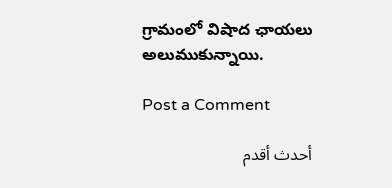గ్రామంలో విషాద ఛాయలు అలుముకున్నాయి.

Post a Comment

أحدث أقدم